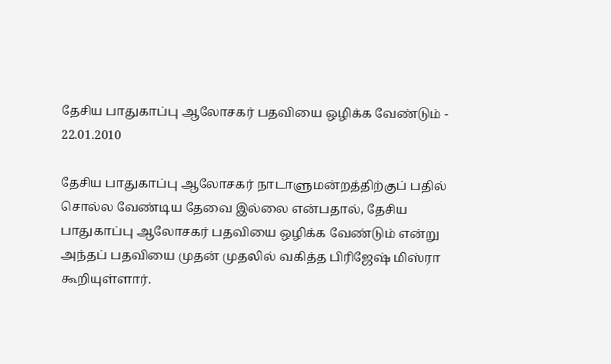தேசிய பாதுகாப்பு ஆலோசகர் பதவியை ஒழிக்க வேண்டும் -
22.01.2010

தேசிய பாதுகாப்பு ஆலோசகர் நாடாளுமன்றத்திற்குப் பதில் சொல்ல வேண்டிய தேவை இல்லை என்பதால், தேசிய பாதுகாப்பு ஆலோசகர் பதவியை ஒழிக்க வேண்டும் என்று அந்தப் பதவியை முதன் முதலில் வகித்த பிரிஜேஷ் மிஸ்ரா கூறியுள்ளார்.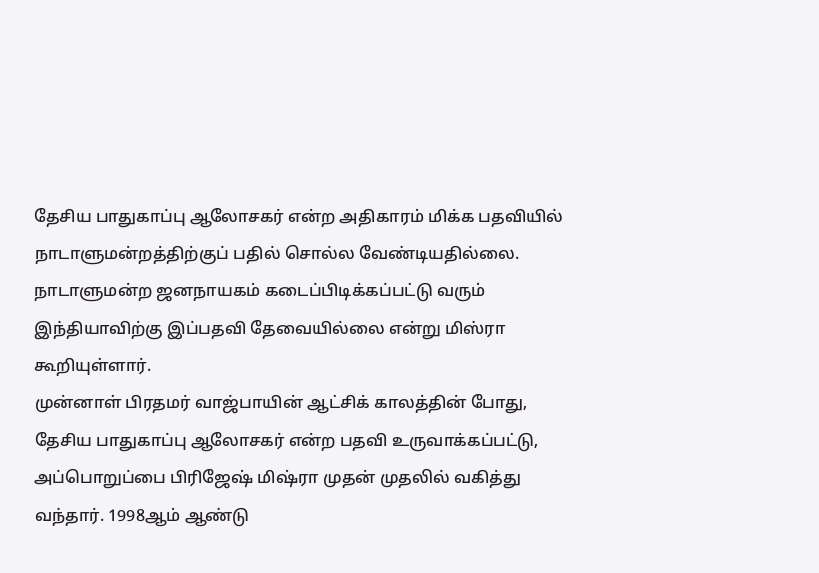தேசிய பாதுகாப்பு ஆலோசகர் என்ற அதிகாரம் மிக்க பதவியில் நாடாளுமன்றத்திற்குப் பதில் சொல்ல வேண்டியதில்லை. நாடாளுமன்ற ஜனநாயகம் கடைப்பிடிக்கப்பட்டு வரும் இந்தியாவிற்கு இப்பதவி தேவையில்லை என்று மிஸ்ரா கூறியுள்ளார்.
முன்னாள் பிரதமர் வாஜ்பாயின் ஆட்சிக் காலத்தின் போது, தேசிய பாதுகாப்பு ஆலோசகர் என்ற பதவி உருவாக்கப்பட்டு, அப்பொறுப்பை பிரிஜேஷ் மிஷ்ரா முதன் முதலில் வகித்து வந்தார். 1998ஆம் ஆண்டு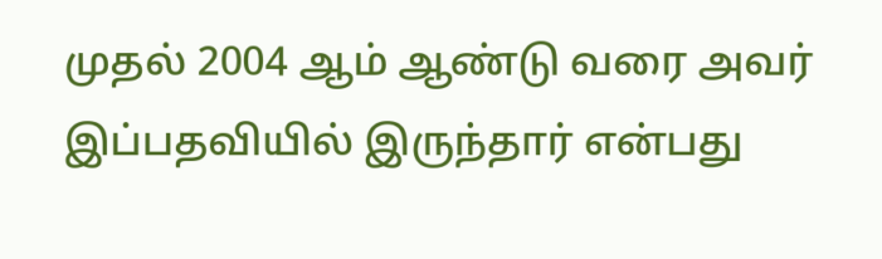முதல் 2004 ஆம் ஆண்டு வரை அவர் இப்பதவியில் இருந்தார் என்பது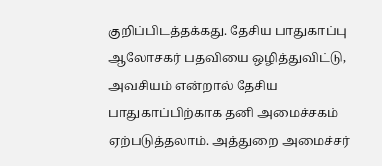குறிப்பிடத்தக்கது. தேசிய பாதுகாப்பு ஆலோசகர் பதவியை ஒழித்துவிட்டு, அவசியம் என்றால் தேசிய பாதுகாப்பிற்காக தனி அமைச்சகம் ஏற்படுத்தலாம். அத்துறை அமைச்சர்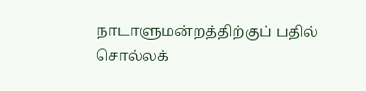நாடாளுமன்றத்திற்குப் பதில் சொல்லக்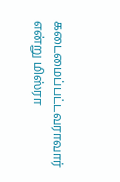கடைமைப்பட்டவராவார் என்று மிஸ்ரா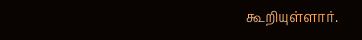கூறியுள்ளார்.